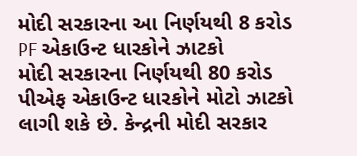મોદી સરકારના આ નિર્ણયથી 8 કરોડ PF એકાઉન્ટ ધારકોને ઝાટકો
મોદી સરકારના નિર્ણયથી 80 કરોડ પીએફ એકાઉન્ટ ધારકોને મોટો ઝાટકો લાગી શકે છે. કેન્દ્રની મોદી સરકાર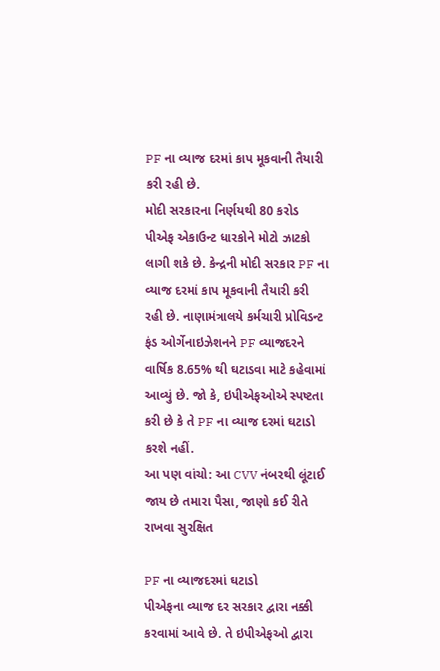PF ના વ્યાજ દરમાં કાપ મૂકવાની તૈયારી કરી રહી છે.
મોદી સરકારના નિર્ણયથી 80 કરોડ પીએફ એકાઉન્ટ ધારકોને મોટો ઝાટકો લાગી શકે છે. કેન્દ્રની મોદી સરકાર PF ના વ્યાજ દરમાં કાપ મૂકવાની તૈયારી કરી રહી છે. નાણામંત્રાલયે કર્મચારી પ્રોવિડન્ટ ફંડ ઓર્ગેનાઇઝેશનને PF વ્યાજદરને વાર્ષિક 8.65% થી ઘટાડવા માટે કહેવામાં આવ્યું છે. જો કે, ઇપીએફઓએ સ્પષ્ટતા કરી છે કે તે PF ના વ્યાજ દરમાં ઘટાડો કરશે નહીં.
આ પણ વાંચો: આ CVV નંબરથી લૂંટાઈ જાય છે તમારા પૈસા, જાણો કઈ રીતે રાખવા સુરક્ષિત

PF ના વ્યાજદરમાં ઘટાડો
પીએફના વ્યાજ દર સરકાર દ્વારા નક્કી કરવામાં આવે છે. તે ઇપીએફઓ દ્વારા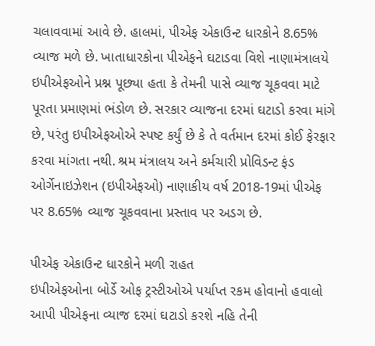ચલાવવામાં આવે છે. હાલમાં, પીએફ એકાઉન્ટ ધારકોને 8.65% વ્યાજ મળે છે. ખાતાધારકોના પીએફને ઘટાડવા વિશે નાણામંત્રાલયે ઇપીએફઓને પ્રશ્ન પૂછ્યા હતા કે તેમની પાસે વ્યાજ ચૂકવવા માટે પૂરતા પ્રમાણમાં ભંડોળ છે. સરકાર વ્યાજના દરમાં ઘટાડો કરવા માંગે છે, પરંતુ ઇપીએફઓએ સ્પષ્ટ કર્યું છે કે તે વર્તમાન દરમાં કોઈ ફેરફાર કરવા માંગતા નથી. શ્રમ મંત્રાલય અને કર્મચારી પ્રોવિડન્ટ ફંડ ઓર્ગેનાઇઝેશન (ઇપીએફઓ) નાણાકીય વર્ષ 2018-19માં પીએફ પર 8.65% વ્યાજ ચૂકવવાના પ્રસ્તાવ પર અડગ છે.

પીએફ એકાઉન્ટ ધારકોને મળી રાહત
ઇપીએફઓના બોર્ડે ઓફ ટ્રસ્ટીઓએ પર્યાપ્ત રકમ હોવાનો હવાલો આપી પીએફના વ્યાજ દરમાં ઘટાડો કરશે નહિ તેની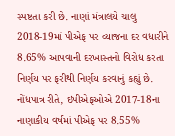સ્પષ્ટતા કરી છે. નાણાં મંત્રાલયે ચાલુ 2018-19માં પીએફ પર વ્યાજના દર વધારીને 8.65% આપવાની દરખાસ્તનો વિરોધ કરતા નિર્ણય પર ફરીથી નિર્ણય કરવાનું કહ્યું છે. નોંધપાત્ર રીતે, ઇપીએફઓએ 2017-18ના નાણાકીય વર્ષમાં પીએફ પર 8.55%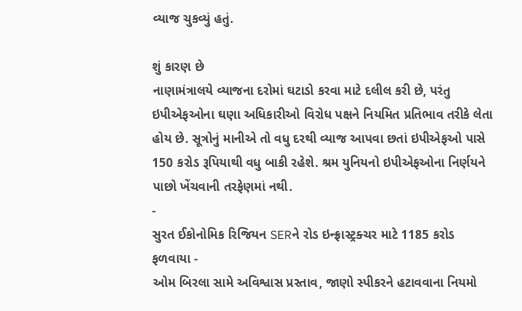વ્યાજ ચુકવ્યું હતું.

શું કારણ છે
નાણામંત્રાલયે વ્યાજના દરોમાં ઘટાડો કરવા માટે દલીલ કરી છે, પરંતુ ઇપીએફઓના ઘણા અધિકારીઓ વિરોધ પક્ષને નિયમિત પ્રતિભાવ તરીકે લેતા હોય છે. સૂત્રોનું માનીએ તો વધુ દરથી વ્યાજ આપવા છતાં ઇપીએફઓ પાસે 150 કરોડ રૂપિયાથી વધુ બાકી રહેશે. શ્રમ યુનિયનો ઇપીએફઓના નિર્ણયને પાછો ખેંચવાની તરફેણમાં નથી.
-
સુરત ઈકોનોમિક રિજિયન SERને રોડ ઇન્ફ્રાસ્ટ્રક્ચર માટે 1185 કરોડ ફળવાયા -
ઓમ બિરલા સામે અવિશ્વાસ પ્રસ્તાવ, જાણો સ્પીકરને હટાવવાના નિયમો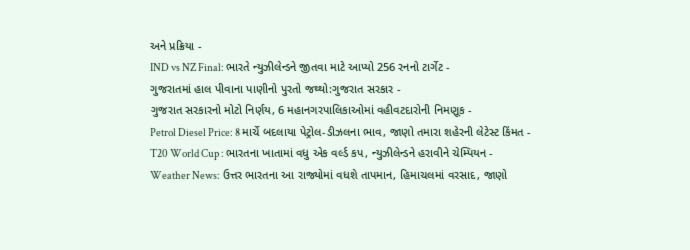અને પ્રક્રિયા -
IND vs NZ Final: ભારતે ન્યુઝીલેન્ડને જીતવા માટે આપ્યો 256 રનનો ટાર્ગેટ -
ગુજરાતમાં હાલ પીવાના પાણીનો પુરતો જથ્થો:ગુજરાત સરકાર -
ગુજરાત સરકારનો મોટો નિર્ણય, 6 મહાનગરપાલિકાઓમાં વહીવટદારોની નિમણૂક -
Petrol Diesel Price: 8 માર્ચે બદલાયા પેટ્રોલ-ડીઝલના ભાવ, જાણો તમારા શહેરની લેટેસ્ટ કિંમત -
T20 World Cup : ભારતના ખાતામાં વધુ એક વર્લ્ડ કપ, ન્યુઝીલેન્ડને હરાવીને ચેમ્પિયન -
Weather News: ઉત્તર ભારતના આ રાજ્યોમાં વધશે તાપમાન, હિમાચલમાં વરસાદ, જાણો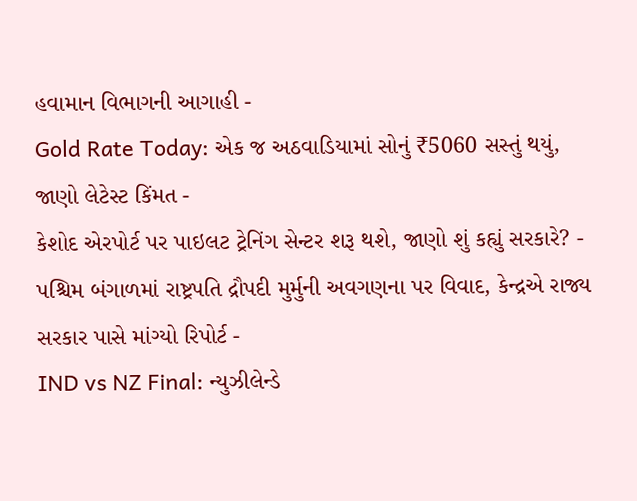હવામાન વિભાગની આગાહી -
Gold Rate Today: એક જ અઠવાડિયામાં સોનું ₹5060 સસ્તું થયું, જાણો લેટેસ્ટ કિંમત -
કેશોદ એરપોર્ટ પર પાઇલટ ટ્રેનિંગ સેન્ટર શરૂ થશે, જાણો શું કહ્યું સરકારે? -
પશ્ચિમ બંગાળમાં રાષ્ટ્રપતિ દ્રૌપદી મુર્મુની અવગણના પર વિવાદ, કેન્દ્રએ રાજ્ય સરકાર પાસે માંગ્યો રિપોર્ટ -
IND vs NZ Final: ન્યુઝીલેન્ડે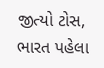જીત્યો ટોસ, ભારત પહેલા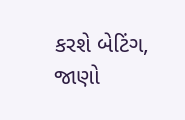કરશે બેટિંગ, જાણો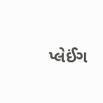પ્લેઈંગ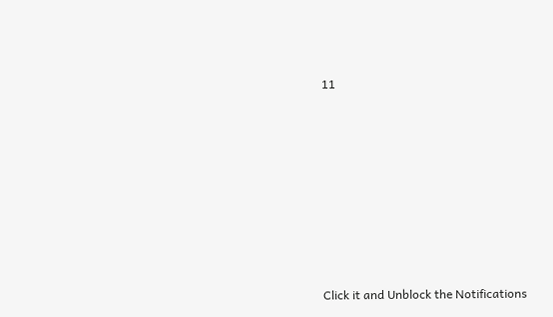11










Click it and Unblock the Notifications